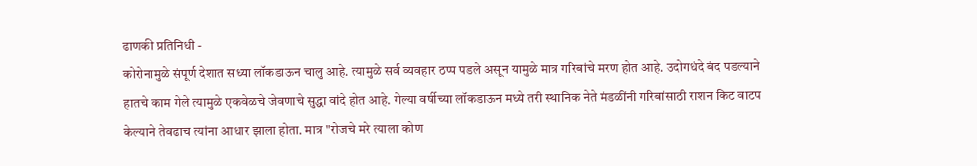ढाणकी प्रतिनिधी -
कोरोनामुळे संपूर्ण देशात सध्या लॉकडाऊन चालु आहे. त्यामुळे सर्व व्यवहार ठप्प पडले असून यामुळे मात्र गरिबांचे मरण होत आहे. उदोगधंदे बंद पडल्याने हातचे काम गेले त्यामुळे एकवेळचे जेवणाचे सुद्धा वांदे होत आहे. गेल्या वर्षीच्या लॉकडाऊन मध्ये तरी स्थानिक नेते मंडळींनी गरिबांसाठी राशन किट वाटप केल्याने तेवढाच त्यांना आधार झाला होता. मात्र "रोजचे मरे त्याला कोण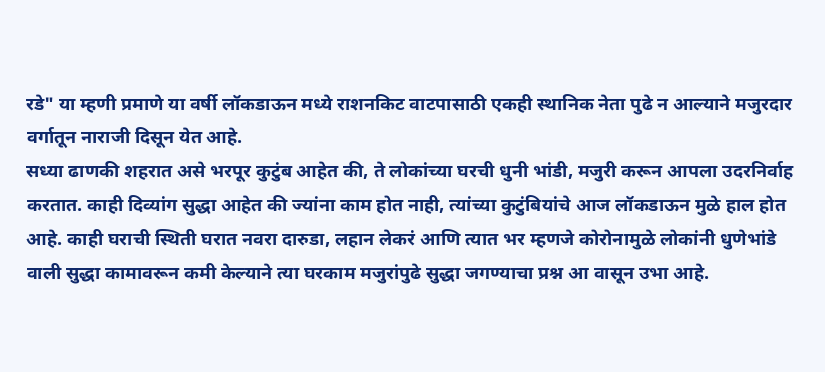रडे" या म्हणी प्रमाणे या वर्षी लॉकडाऊन मध्ये राशनकिट वाटपासाठी एकही स्थानिक नेता पुढे न आल्याने मजुरदार वर्गातून नाराजी दिसून येत आहे.
सध्या ढाणकी शहरात असे भरपूर कुटुंब आहेत की, ते लोकांच्या घरची धुनी भांडी, मजुरी करून आपला उदरनिर्वाह करतात. काही दिव्यांग सुद्धा आहेत की ज्यांना काम होत नाही, त्यांच्या कुटुंबियांचे आज लॉकडाऊन मुळे हाल होत आहे. काही घराची स्थिती घरात नवरा दारुडा, लहान लेकरं आणि त्यात भर म्हणजे कोरोनामुळे लोकांनी धुणेभांडे वाली सुद्धा कामावरून कमी केल्याने त्या घरकाम मजुरांपुढे सुद्धा जगण्याचा प्रश्न आ वासून उभा आहे.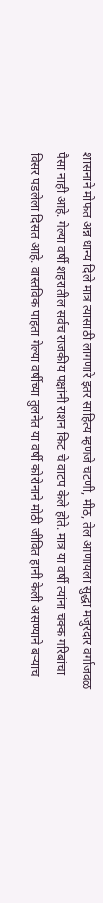शासनाने मोफत अन्न धान्य दिले मात्र त्यासाठी लागणारे इतर साहित्य म्हणजे चटणी, मीठ, तेल आणायला सुद्धा मजुरदार वर्गाजवळ पैसा नाही आहे. गेल्या वर्षी शहरातील सर्वच राजकीय पक्षांनी राशन किट चे वाटप केले होते. मात्र या वर्षी त्यांना चक्क गरिबांचा विसर पडलेला दिसत आहे. वास्तविक पाहता गेल्या वर्षीच्या तुलनेत या वर्षी कोरोनाने मोठी जीवित हानी केली असण्याने बऱ्याच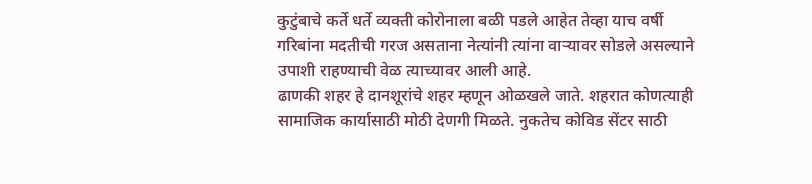कुटुंबाचे कर्ते धर्ते व्यक्ती कोरोनाला बळी पडले आहेत तेव्हा याच वर्षी गरिबांना मदतीची गरज असताना नेत्यांनी त्यांना वाऱ्यावर सोडले असल्याने उपाशी राहण्याची वेळ त्याच्यावर आली आहे.
ढाणकी शहर हे दानशूरांचे शहर म्हणून ओळखले जाते. शहरात कोणत्याही सामाजिक कार्यासाठी मोठी देणगी मिळते. नुकतेच कोविड सेंटर साठी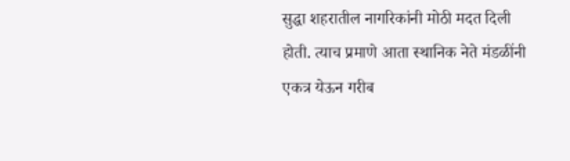सुद्धा शहरातील नागरिकांनी मोठी मदत दिली होती. त्याच प्रमाणे आता स्थानिक नेते मंडळींनी एकत्र येऊन गरीब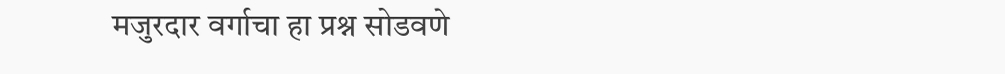मजुरदार वर्गाचा हा प्रश्न सोडवणे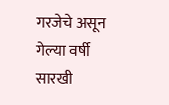गरजेचे असून गेल्या वर्षी सारखी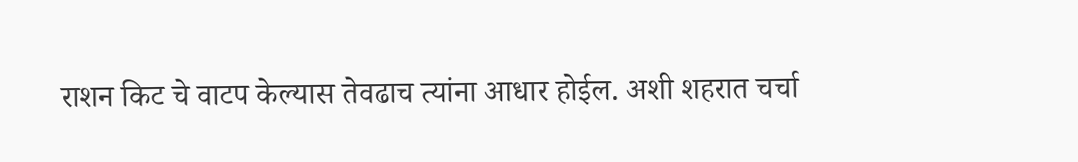राशन किट चे वाटप केल्यास तेवढाच त्यांना आधार होईल. अशी शहरात चर्चा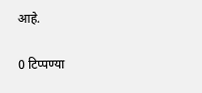आहे.

0 टिप्पण्या